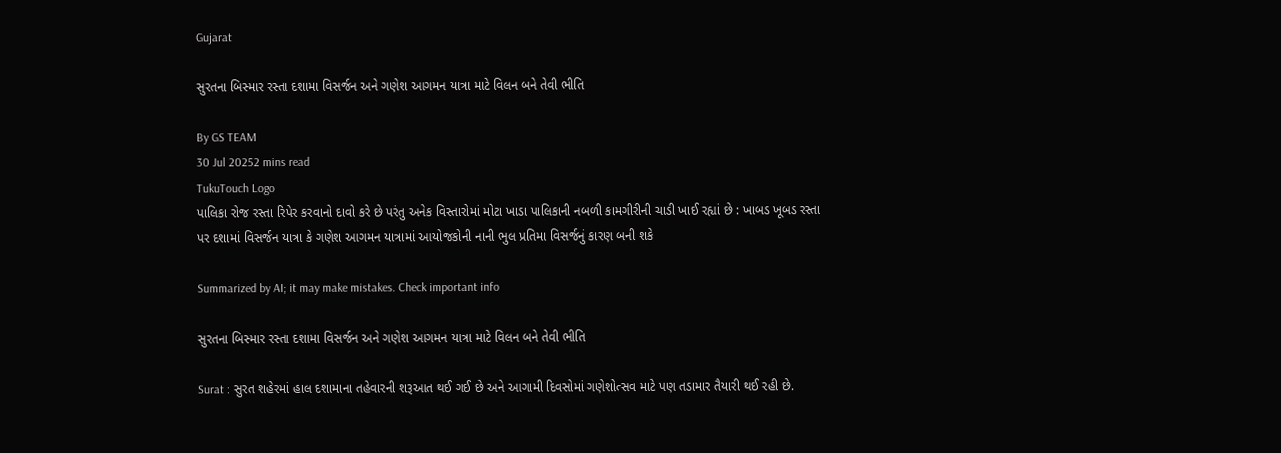Gujarat

સુરતના બિસ્માર રસ્તા દશામા વિસર્જન અને ગણેશ આગમન યાત્રા માટે વિલન બને તેવી ભીતિ

By GS TEAM
30 Jul 20252 mins read
TukuTouch Logo
પાલિકા રોજ રસ્તા રિપેર કરવાનો દાવો કરે છે પરંતુ અનેક વિસ્તારોમાં મોટા ખાડા પાલિકાની નબળી કામગીરીની ચાડી ખાઈ રહ્યાં છે : ખાબડ ખૂબડ રસ્તા પર દશામાં વિસર્જન યાત્રા કે ગણેશ આગમન યાત્રામાં આયોજકોની નાની ભુલ પ્રતિમા વિસર્જનું કારણ બની શકે

Summarized by AI; it may make mistakes. Check important info

સુરતના બિસ્માર રસ્તા દશામા વિસર્જન અને ગણેશ આગમન યાત્રા માટે વિલન બને તેવી ભીતિ

Surat : સુરત શહેરમાં હાલ દશામાના તહેવારની શરૂઆત થઈ ગઈ છે અને આગામી દિવસોમાં ગણેશોત્સવ માટે પણ તડામાર તૈયારી થઈ રહી છે.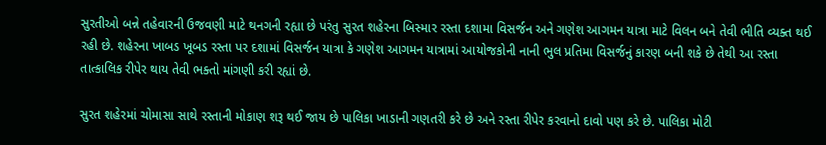સુરતીઓ બન્ને તહેવારની ઉજવણી માટે થનગની રહ્યા છે પરંતુ સુરત શહેરના બિસ્માર રસ્તા દશામા વિસર્જન અને ગણેશ આગમન યાત્રા માટે વિલન બને તેવી ભીતિ વ્યક્ત થઈ રહી છે. શહેરના ખાબડ ખૂબડ રસ્તા પર દશામાં વિસર્જન યાત્રા કે ગણેશ આગમન યાત્રામાં આયોજકોની નાની ભુલ પ્રતિમા વિસર્જનું કારણ બની શકે છે તેથી આ રસ્તા તાત્કાલિક રીપેર થાય તેવી ભક્તો માંગણી કરી રહ્યાં છે.

સુરત શહેરમાં ચોમાસા સાથે રસ્તાની મોકાણ શરૂ થઈ જાય છે પાલિકા ખાડાની ગણતરી કરે છે અને રસ્તા રીપેર કરવાનો દાવો પણ કરે છે. પાલિકા મોટી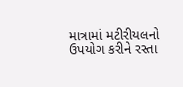માત્રામાં મટીરીયલનો ઉપયોગ કરીને રસ્તા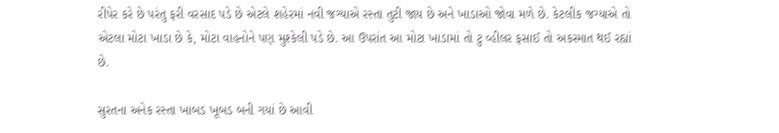રીપેર કરે છે પરંતુ ફરી વરસાદ પડે છે એટલે શહેરમાં નવી જગ્યાએ રસ્તા તુટી જાય છે અને ખાડાઓ જોવા મળે છે. કેટલીક જગ્યાએ તો એટલા મોટા ખાડા છે કે, મોટા વાહનોને પણ મુશ્કેલી પડે છે. આ ઉપરાંત આ મોટા ખાડામાં તો ટુ વ્હીલર ફસાઈ તો અકસ્માત થઈ રહ્યાં છે.

સુરતના અનેક રસ્તા ખાબડ ખૂબડ બની ગયાં છે આવી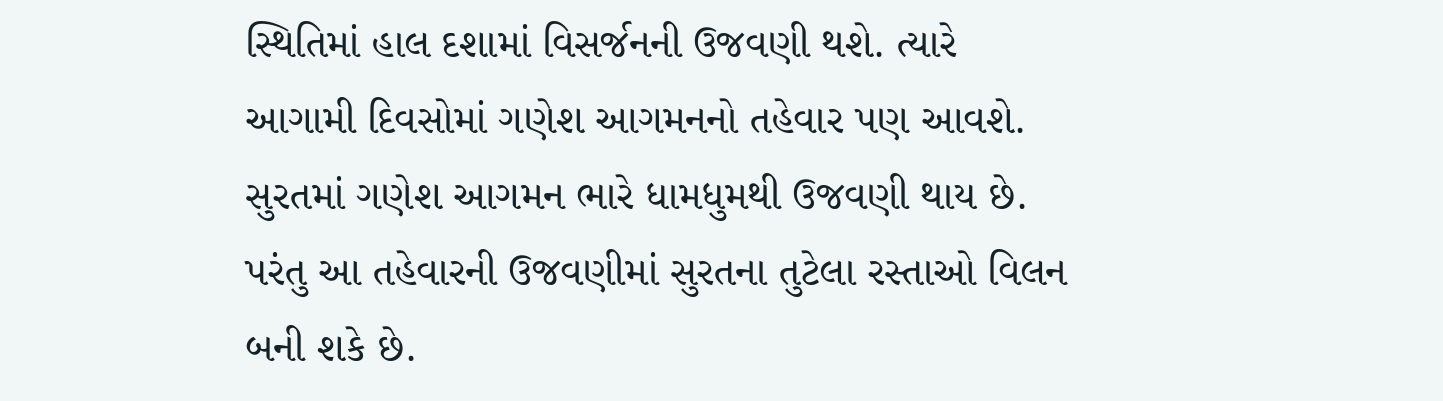સ્થિતિમાં હાલ દશામાં વિસર્જનની ઉજવણી થશે. ત્યારે આગામી દિવસોમાં ગણેશ આગમનનો તહેવાર પણ આવશે. સુરતમાં ગણેશ આગમન ભારે ધામધુમથી ઉજવણી થાય છે. પરંતુ આ તહેવારની ઉજવણીમાં સુરતના તુટેલા રસ્તાઓ વિલન બની શકે છે.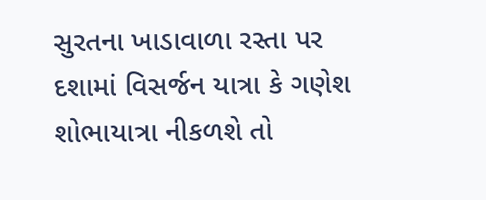સુરતના ખાડાવાળા રસ્તા પર દશામાં વિસર્જન યાત્રા કે ગણેશ શોભાયાત્રા નીકળશે તો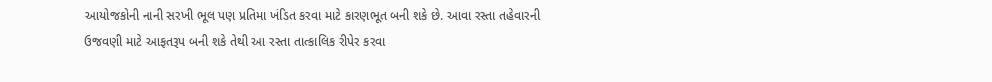આયોજકોની નાની સરખી ભૂલ પણ પ્રતિમા ખંડિત કરવા માટે કારણભૂત બની શકે છે. આવા રસ્તા તહેવારની ઉજવણી માટે આફતરૂપ બની શકે તેથી આ રસ્તા તાત્કાલિક રીપેર કરવા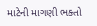માટેની માગણી ભક્તો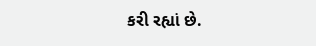કરી રહ્યાં છે.